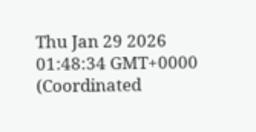Thu Jan 29 2026 01:48:34 GMT+0000 (Coordinated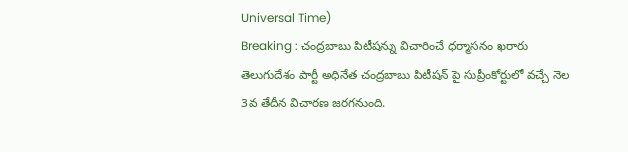Universal Time)
Breaking : చంద్రబాబు పిటీషన్ను విచారించే ధర్మాసనం ఖరారు
తెలుగుదేశం పార్టీ అధినేత చంద్రబాబు పిటీషన్ పై సుప్రీంకోర్టులో వచ్చే నెల 3వ తేదీన విచారణ జరగనుంది.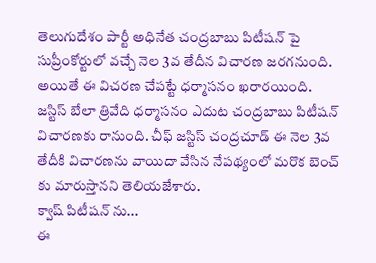తెలుగుదేశం పార్టీ అధినేత చంద్రబాబు పిటీషన్ పై సుప్రీంకోర్టులో వచ్చే నెల 3వ తేదీన విచారణ జరగనుంది. అయితే ఈ విచరణ చేపట్టే ధర్మాసనం ఖరారయింది. జస్టిస్ బేలా త్రివేది ధర్మాసనం ఎదుట చంద్రబాబు పిటీషన్ విచారణకు రానుంది. చీఫ్ జస్టిస్ చంద్రచూడ్ ఈ నెల 3వ తేదీకి విచారణను వాయిదా వేసిన నేపథ్యంలో మరొక బెంచ్ కు మారుస్తానని తెలియజేశారు.
క్వాష్ పిటీషన్ ను...
ఈ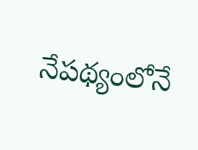నేపథ్యంలోనే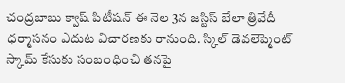చంద్రబాబు క్వాష్ పిటీషన్ ఈ నెల 3న జస్టిస్ బేలా త్రివేదీ ధర్మాసనం ఎదుట విచారణకు రానుంది. స్కిల్ డెవలెప్మెంట్ స్కామ్ కేసుకు సంబంధించి తనపై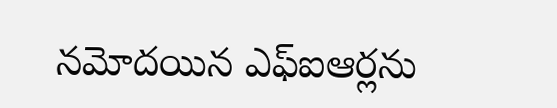నమోదయిన ఎఫ్ఐఆర్లను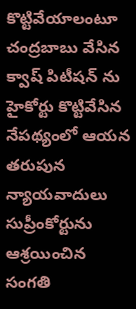కొట్టివేయాలంటూ చంద్రబాబు వేసిన క్వాష్ పిటీషన్ ను హైకోర్టు కొట్టివేసిన నేపథ్యంలో ఆయన తరుపున న్యాయవాదులు సుప్రీంకోర్టును ఆశ్రయించిన సంగతి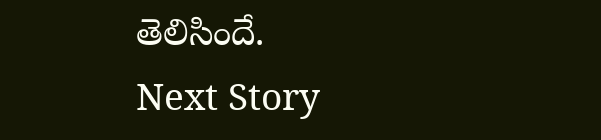తెలిసిందే.
Next Story